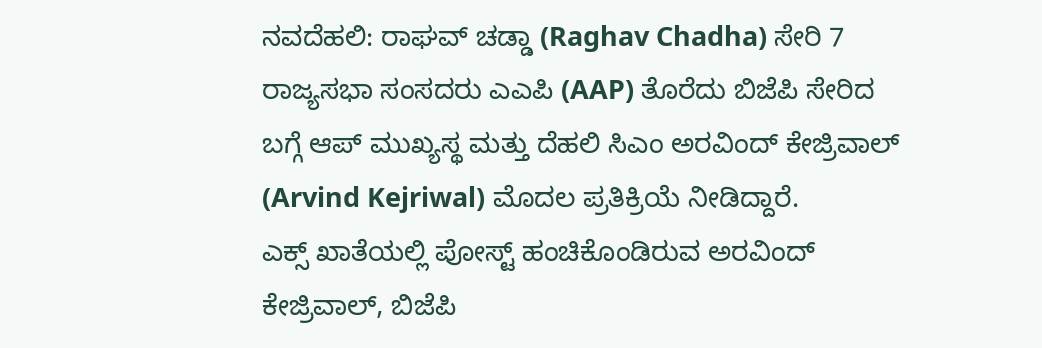ನವದೆಹಲಿ: ರಾಘವ್ ಚಡ್ಡಾ (Raghav Chadha) ಸೇರಿ 7 ರಾಜ್ಯಸಭಾ ಸಂಸದರು ಎಎಪಿ (AAP) ತೊರೆದು ಬಿಜೆಪಿ ಸೇರಿದ ಬಗ್ಗೆ ಆಪ್ ಮುಖ್ಯಸ್ಥ ಮತ್ತು ದೆಹಲಿ ಸಿಎಂ ಅರವಿಂದ್ ಕೇಜ್ರಿವಾಲ್ (Arvind Kejriwal) ಮೊದಲ ಪ್ರತಿಕ್ರಿಯೆ ನೀಡಿದ್ದಾರೆ.
ಎಕ್ಸ್ ಖಾತೆಯಲ್ಲಿ ಪೋಸ್ಟ್ ಹಂಚಿಕೊಂಡಿರುವ ಅರವಿಂದ್ ಕೇಜ್ರಿವಾಲ್, ಬಿಜೆಪಿ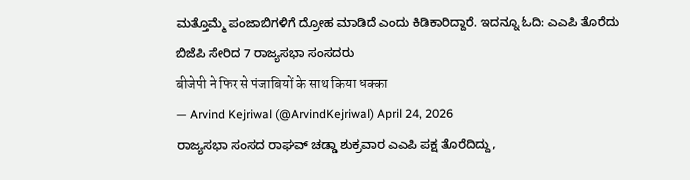ಮತ್ತೊಮ್ಮೆ ಪಂಜಾಬಿಗಳಿಗೆ ದ್ರೋಹ ಮಾಡಿದೆ ಎಂದು ಕಿಡಿಕಾರಿದ್ದಾರೆ. ಇದನ್ನೂ ಓದಿ: ಎಎಪಿ ತೊರೆದು ಬಿಜೆಪಿ ಸೇರಿದ 7 ರಾಜ್ಯಸಭಾ ಸಂಸದರು
बीजेपी ने फिर से पंजाबियों के साथ किया धक्का
— Arvind Kejriwal (@ArvindKejriwal) April 24, 2026
ರಾಜ್ಯಸಭಾ ಸಂಸದ ರಾಘವ್ ಚಡ್ಡಾ ಶುಕ್ರವಾರ ಎಎಪಿ ಪಕ್ಷ ತೊರೆದಿದ್ದು,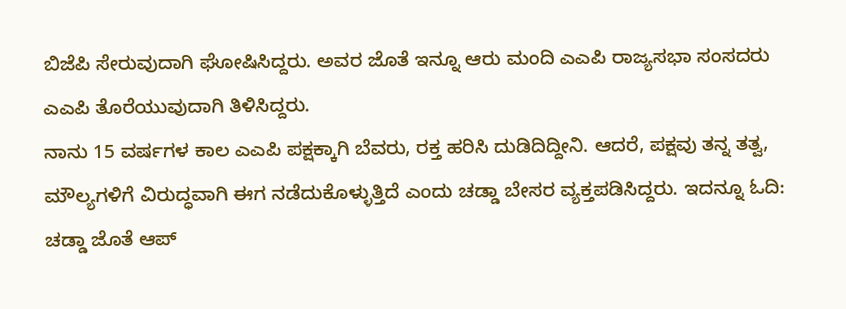ಬಿಜೆಪಿ ಸೇರುವುದಾಗಿ ಘೋಷಿಸಿದ್ದರು. ಅವರ ಜೊತೆ ಇನ್ನೂ ಆರು ಮಂದಿ ಎಎಪಿ ರಾಜ್ಯಸಭಾ ಸಂಸದರು ಎಎಪಿ ತೊರೆಯುವುದಾಗಿ ತಿಳಿಸಿದ್ದರು.
ನಾನು 15 ವರ್ಷಗಳ ಕಾಲ ಎಎಪಿ ಪಕ್ಷಕ್ಕಾಗಿ ಬೆವರು, ರಕ್ತ ಹರಿಸಿ ದುಡಿದಿದ್ದೀನಿ. ಆದರೆ, ಪಕ್ಷವು ತನ್ನ ತತ್ವ, ಮೌಲ್ಯಗಳಿಗೆ ವಿರುದ್ಧವಾಗಿ ಈಗ ನಡೆದುಕೊಳ್ಳುತ್ತಿದೆ ಎಂದು ಚಡ್ಡಾ ಬೇಸರ ವ್ಯಕ್ತಪಡಿಸಿದ್ದರು. ಇದನ್ನೂ ಓದಿ: ಚಡ್ಡಾ ಜೊತೆ ಆಪ್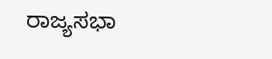ರಾಜ್ಯಸಭಾ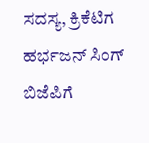ಸದಸ್ಯ, ಕ್ರಿಕೆಟಿಗ ಹರ್ಭಜನ್ ಸಿಂಗ್ ಬಿಜೆಪಿಗೆ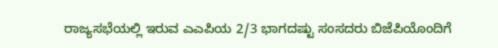ರಾಜ್ಯಸಭೆಯಲ್ಲಿ ಇರುವ ಎಎಪಿಯ 2/3 ಭಾಗದಷ್ಟು ಸಂಸದರು ಬಿಜೆಪಿಯೊಂದಿಗೆ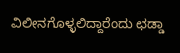ವಿಲೀನಗೊಳ್ಳಲಿದ್ದಾರೆಂದು ಛಡ್ಡಾ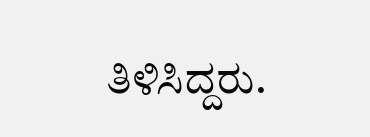ತಿಳಿಸಿದ್ದರು.